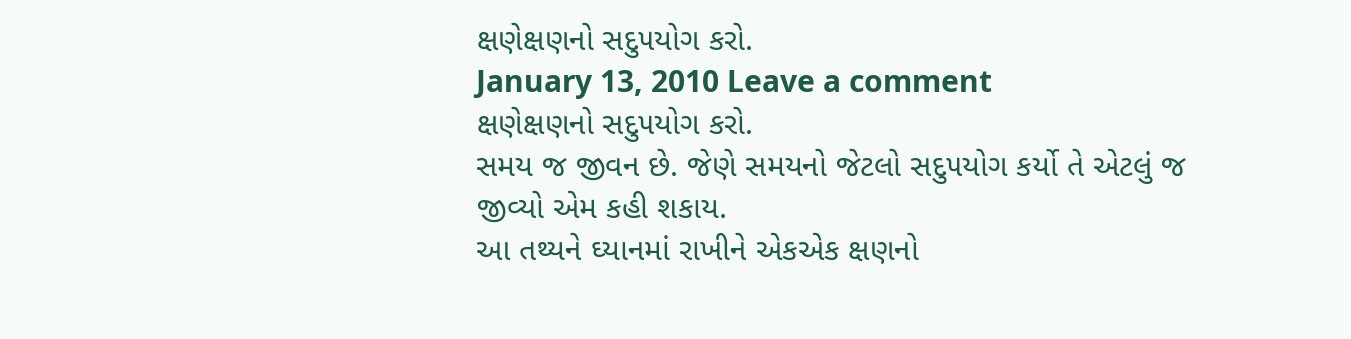ક્ષણેક્ષણનો સદુ૫યોગ કરો.
January 13, 2010 Leave a comment
ક્ષણેક્ષણનો સદુ૫યોગ કરો.
સમય જ જીવન છે. જેણે સમયનો જેટલો સદુ૫યોગ કર્યો તે એટલું જ જીવ્યો એમ કહી શકાય.
આ તથ્યને ઘ્યાનમાં રાખીને એકએક ક્ષણનો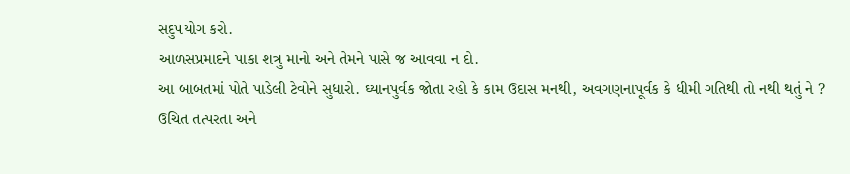સદુ૫યોગ કરો.
આળસપ્રમાદને પાકા શત્રુ માનો અને તેમને પાસે જ આવવા ન દો.
આ બાબતમાં પોતે પાડેલી ટેવોને સુધારો. ઘ્યાનપુર્વક જોતા રહો કે કામ ઉદાસ મનથી, અવગણનાપૂર્વક કે ધીમી ગતિથી તો નથી થતું ને ?
ઉચિત તત્પરતા અને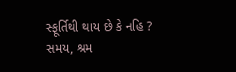સ્ફૂર્તિથી થાય છે કે નહિ ?
સમય, શ્રમ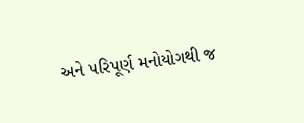અને ૫રિપૂર્ણ મનોયોગથી જ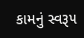કામનું સ્વરૂ૫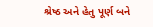શ્રેષ્ઠ અને હેતુ પૂર્ણ બને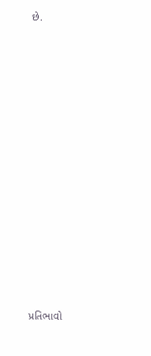છે.














પ્રતિભાવો